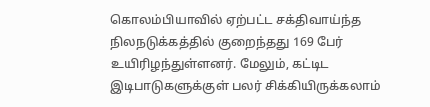கொலம்பியாவில் ஏற்பட்ட சக்திவாய்ந்த நிலநடுக்கத்தில் குறைந்தது 169 பேர் உயிரிழந்துள்ளனர். மேலும், கட்டிட இடிபாடுகளுக்குள் பலர் சிக்கியிருக்கலாம்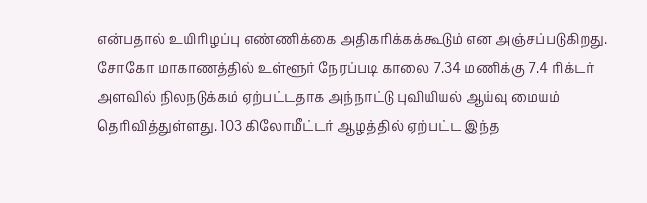என்பதால் உயிரிழப்பு எண்ணிக்கை அதிகரிக்கக்கூடும் என அஞ்சப்படுகிறது. சோகோ மாகாணத்தில் உள்ளூர் நேரப்படி காலை 7.34 மணிக்கு 7.4 ரிக்டர் அளவில் நிலநடுக்கம் ஏற்பட்டதாக அந்நாட்டு புவியியல் ஆய்வு மையம் தெரிவித்துள்ளது. 103 கிலோமீட்டர் ஆழத்தில் ஏற்பட்ட இந்த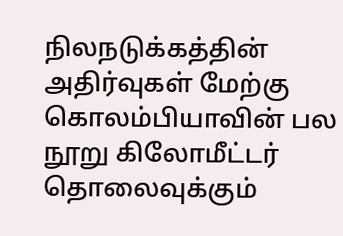நிலநடுக்கத்தின் அதிர்வுகள் மேற்கு கொலம்பியாவின் பல நூறு கிலோமீட்டர் தொலைவுக்கும்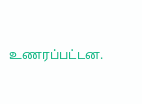உணரப்பட்டன.